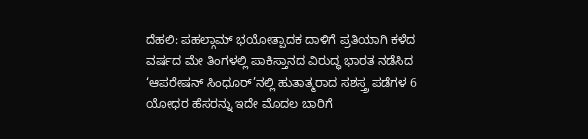ದೆಹಲಿ: ಪಹಲ್ಗಾಮ್ ಭಯೋತ್ಪಾದಕ ದಾಳಿಗೆ ಪ್ರತಿಯಾಗಿ ಕಳೆದ ವರ್ಷದ ಮೇ ತಿಂಗಳಲ್ಲಿ ಪಾಕಿಸ್ತಾನದ ವಿರುದ್ಧ ಭಾರತ ನಡೆಸಿದ ‘ಆಪರೇಷನ್ ಸಿಂಧೂರ್’ನಲ್ಲಿ ಹುತಾತ್ಮರಾದ ಸಶಸ್ತ್ರ ಪಡೆಗಳ 6 ಯೋಧರ ಹೆಸರನ್ನು ಇದೇ ಮೊದಲ ಬಾರಿಗೆ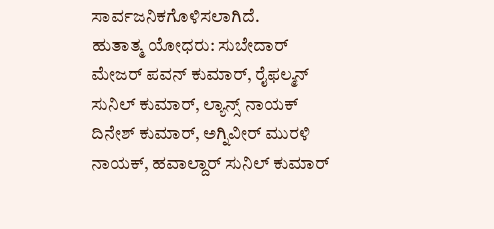ಸಾರ್ವಜನಿಕಗೊಳಿಸಲಾಗಿದೆ.
ಹುತಾತ್ಮ ಯೋಧರು: ಸುಬೇದಾರ್ ಮೇಜರ್ ಪವನ್ ಕುಮಾರ್, ರೈಫಲ್ಮನ್ ಸುನಿಲ್ ಕುಮಾರ್, ಲ್ಯಾನ್ಸ್ ನಾಯಕ್ ದಿನೇಶ್ ಕುಮಾರ್, ಅಗ್ನಿವೀರ್ ಮುರಳಿ ನಾಯಕ್, ಹವಾಲ್ದಾರ್ ಸುನಿಲ್ ಕುಮಾರ್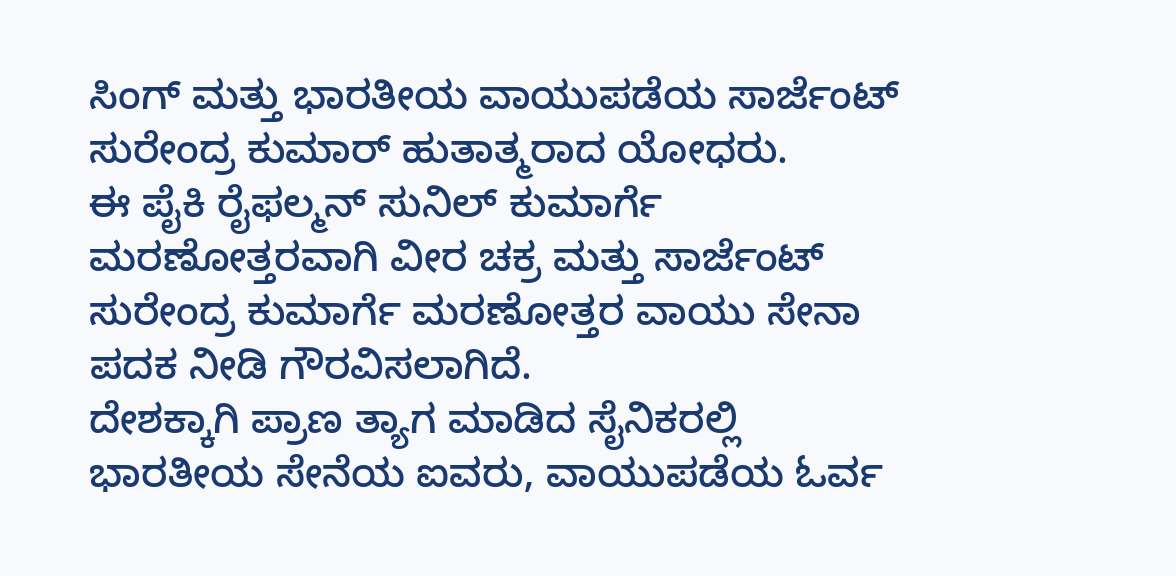ಸಿಂಗ್ ಮತ್ತು ಭಾರತೀಯ ವಾಯುಪಡೆಯ ಸಾರ್ಜೆಂಟ್ ಸುರೇಂದ್ರ ಕುಮಾರ್ ಹುತಾತ್ಮರಾದ ಯೋಧರು.
ಈ ಪೈಕಿ ರೈಫಲ್ಮನ್ ಸುನಿಲ್ ಕುಮಾರ್ಗೆ ಮರಣೋತ್ತರವಾಗಿ ವೀರ ಚಕ್ರ ಮತ್ತು ಸಾರ್ಜೆಂಟ್ ಸುರೇಂದ್ರ ಕುಮಾರ್ಗೆ ಮರಣೋತ್ತರ ವಾಯು ಸೇನಾ ಪದಕ ನೀಡಿ ಗೌರವಿಸಲಾಗಿದೆ.
ದೇಶಕ್ಕಾಗಿ ಪ್ರಾಣ ತ್ಯಾಗ ಮಾಡಿದ ಸೈನಿಕರಲ್ಲಿ ಭಾರತೀಯ ಸೇನೆಯ ಐವರು, ವಾಯುಪಡೆಯ ಓರ್ವ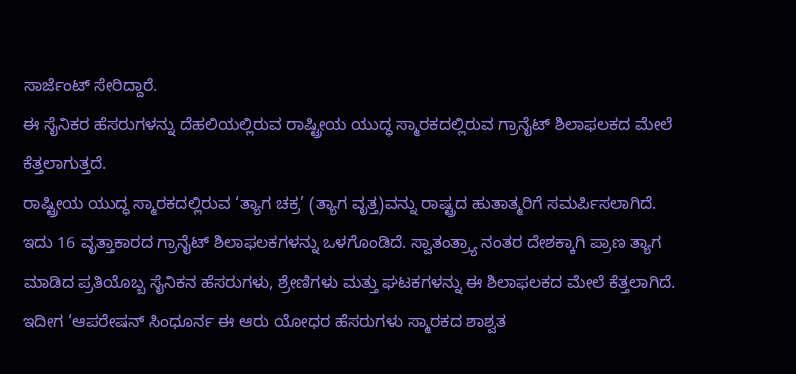ಸಾರ್ಜೆಂಟ್ ಸೇರಿದ್ದಾರೆ.
ಈ ಸೈನಿಕರ ಹೆಸರುಗಳನ್ನು ದೆಹಲಿಯಲ್ಲಿರುವ ರಾಷ್ಟ್ರೀಯ ಯುದ್ಧ ಸ್ಮಾರಕದಲ್ಲಿರುವ ಗ್ರಾನೈಟ್ ಶಿಲಾಫಲಕದ ಮೇಲೆ ಕೆತ್ತಲಾಗುತ್ತದೆ.
ರಾಷ್ಟ್ರೀಯ ಯುದ್ಧ ಸ್ಮಾರಕದಲ್ಲಿರುವ ‘ತ್ಯಾಗ ಚಕ್ರ’ (ತ್ಯಾಗ ವೃತ್ತ)ವನ್ನು ರಾಷ್ಟ್ರದ ಹುತಾತ್ಮರಿಗೆ ಸಮರ್ಪಿಸಲಾಗಿದೆ. ಇದು 16 ವೃತ್ತಾಕಾರದ ಗ್ರಾನೈಟ್ ಶಿಲಾಫಲಕಗಳನ್ನು ಒಳಗೊಂಡಿದೆ. ಸ್ವಾತಂತ್ರ್ಯಾ ನಂತರ ದೇಶಕ್ಕಾಗಿ ಪ್ರಾಣ ತ್ಯಾಗ ಮಾಡಿದ ಪ್ರತಿಯೊಬ್ಬ ಸೈನಿಕನ ಹೆಸರುಗಳು, ಶ್ರೇಣಿಗಳು ಮತ್ತು ಘಟಕಗಳನ್ನು ಈ ಶಿಲಾಫಲಕದ ಮೇಲೆ ಕೆತ್ತಲಾಗಿದೆ. ಇದೀಗ ‘ಆಪರೇಷನ್ ಸಿಂಧೂರ್ನ ಈ ಆರು ಯೋಧರ ಹೆಸರುಗಳು ಸ್ಮಾರಕದ ಶಾಶ್ವತ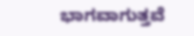ಭಾಗವಾಗುತ್ತವೆ